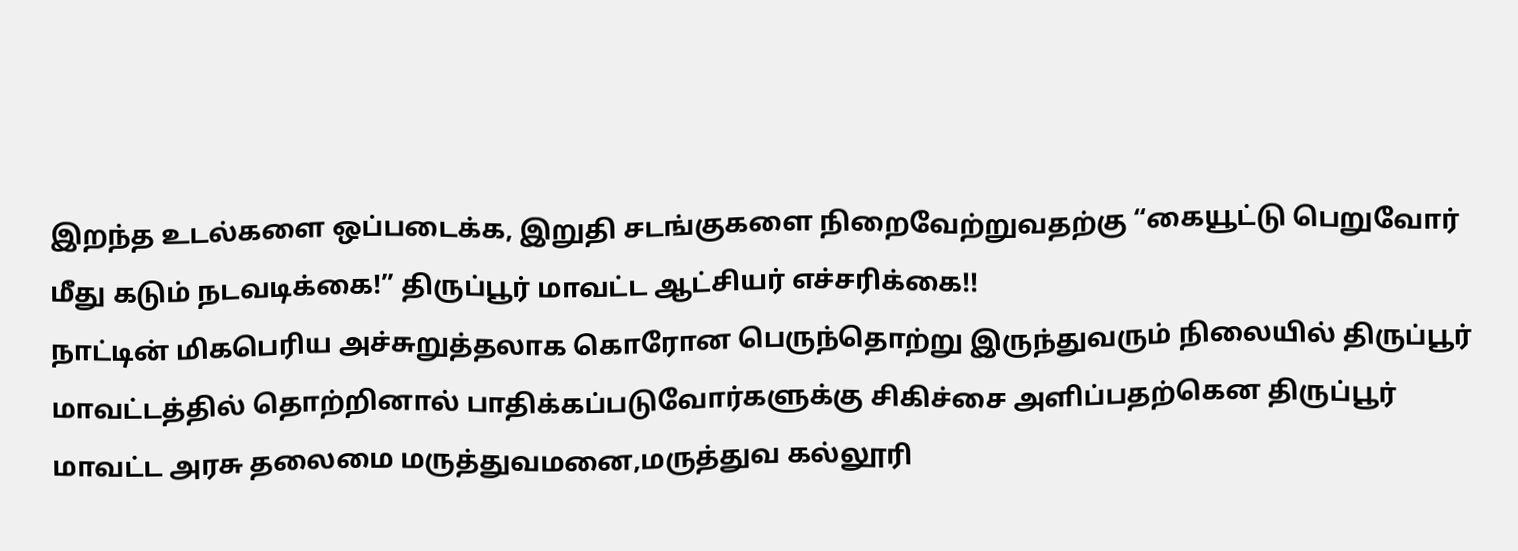இறந்த உடல்களை ஒப்படைக்க, இறுதி சடங்குகளை நிறைவேற்றுவதற்கு “கையூட்டு பெறுவோர் மீது கடும் நடவடிக்கை!” திருப்பூர் மாவட்ட ஆட்சியர் எச்சரிக்கை!!
நாட்டின் மிகபெரிய அச்சுறுத்தலாக கொரோன பெருந்தொற்று இருந்துவரும் நிலையில் திருப்பூர் மாவட்டத்தில் தொற்றினால் பாதிக்கப்படுவோர்களுக்கு சிகிச்சை அளிப்பதற்கென திருப்பூர் மாவட்ட அரசு தலைமை மருத்துவமனை,மருத்துவ கல்லூரி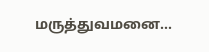மருத்துவமனை...